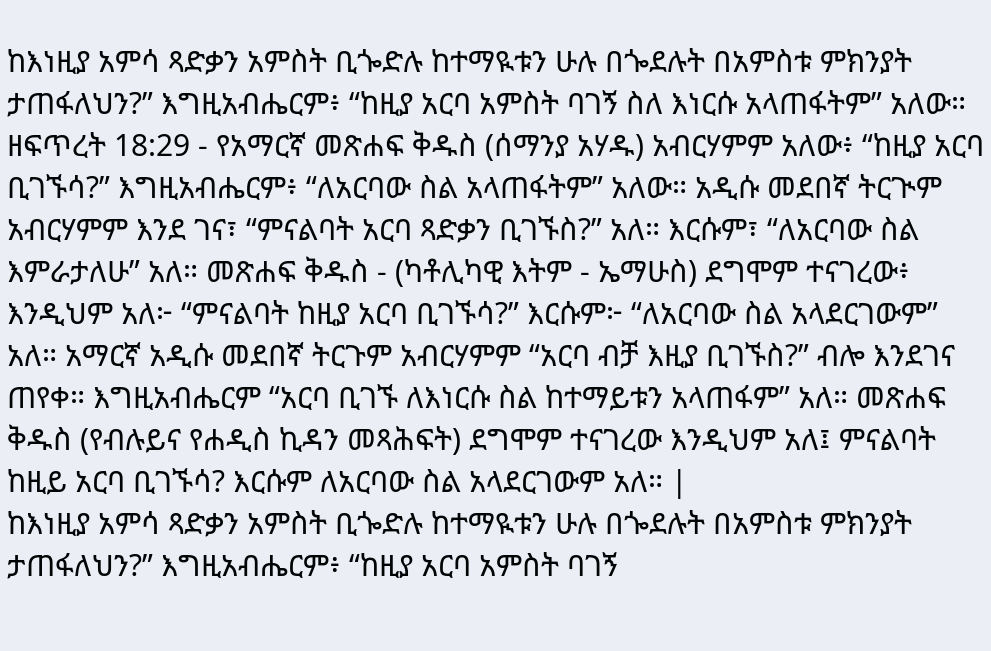ከእነዚያ አምሳ ጻድቃን አምስት ቢጐድሉ ከተማዪቱን ሁሉ በጐደሉት በአምስቱ ምክንያት ታጠፋለህን?” እግዚአብሔርም፥ “ከዚያ አርባ አምስት ባገኝ ስለ እነርሱ አላጠፋትም” አለው።
ዘፍጥረት 18:29 - የአማርኛ መጽሐፍ ቅዱስ (ሰማንያ አሃዱ) አብርሃምም አለው፥ “ከዚያ አርባ ቢገኙሳ?” እግዚአብሔርም፥ “ለአርባው ስል አላጠፋትም” አለው። አዲሱ መደበኛ ትርጒም አብርሃምም እንደ ገና፣ “ምናልባት አርባ ጻድቃን ቢገኙስ?” አለ። እርሱም፣ “ለአርባው ስል እምራታለሁ” አለ። መጽሐፍ ቅዱስ - (ካቶሊካዊ እትም - ኤማሁስ) ደግሞም ተናገረው፥ እንዲህም አለ፦ “ምናልባት ከዚያ አርባ ቢገኙሳ?” እርሱም፦ “ለአርባው ስል አላደርገውም” አለ። አማርኛ አዲሱ መደበኛ ትርጉም አብርሃምም “አርባ ብቻ እዚያ ቢገኙስ?” ብሎ እንደገና ጠየቀ። እግዚአብሔርም “አርባ ቢገኙ ለእነርሱ ስል ከተማይቱን አላጠፋም” አለ። መጽሐፍ ቅዱስ (የብሉይና የሐዲስ ኪዳን መጻሕፍት) ደግሞም ተናገረው እንዲህም አለ፤ ምናልባት ከዚይ አርባ ቢገኙሳ? እርሱም ለአርባው ስል አላደርገውም አለ። |
ከእነዚያ አምሳ ጻድቃን አምስት ቢጐድሉ ከተማዪቱን ሁሉ በጐደሉት በአምስቱ ምክንያት ታጠፋለህን?” እግዚአብሔርም፥ “ከዚያ አርባ አምስት ባገኝ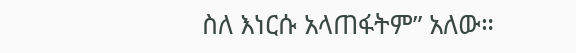ስለ እነርሱ አላጠፋትም” አለው።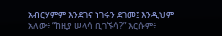አብርሃምም እንደገና ነገሩን ደገመ፤ እንዲህም አለው፥ “ከዚያ ሠላሳ ቢገኙሳ?” እርሱም፥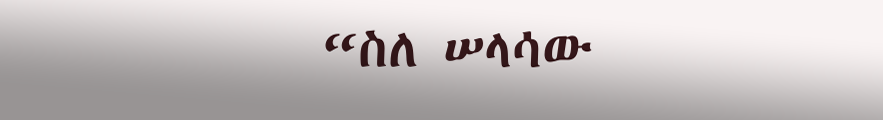“ስለ ሠላሳው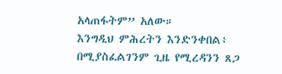አላጠፋትም” አለው።
እንግዲህ ምሕረትን እንድንቀበል፥ በሚያስፈልገንም ጊዜ የሚረዳንን ጸጋ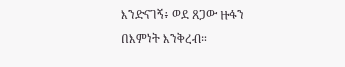እንድናገኝ፥ ወደ ጸጋው ዙፋን በእምነት እንቅረብ።